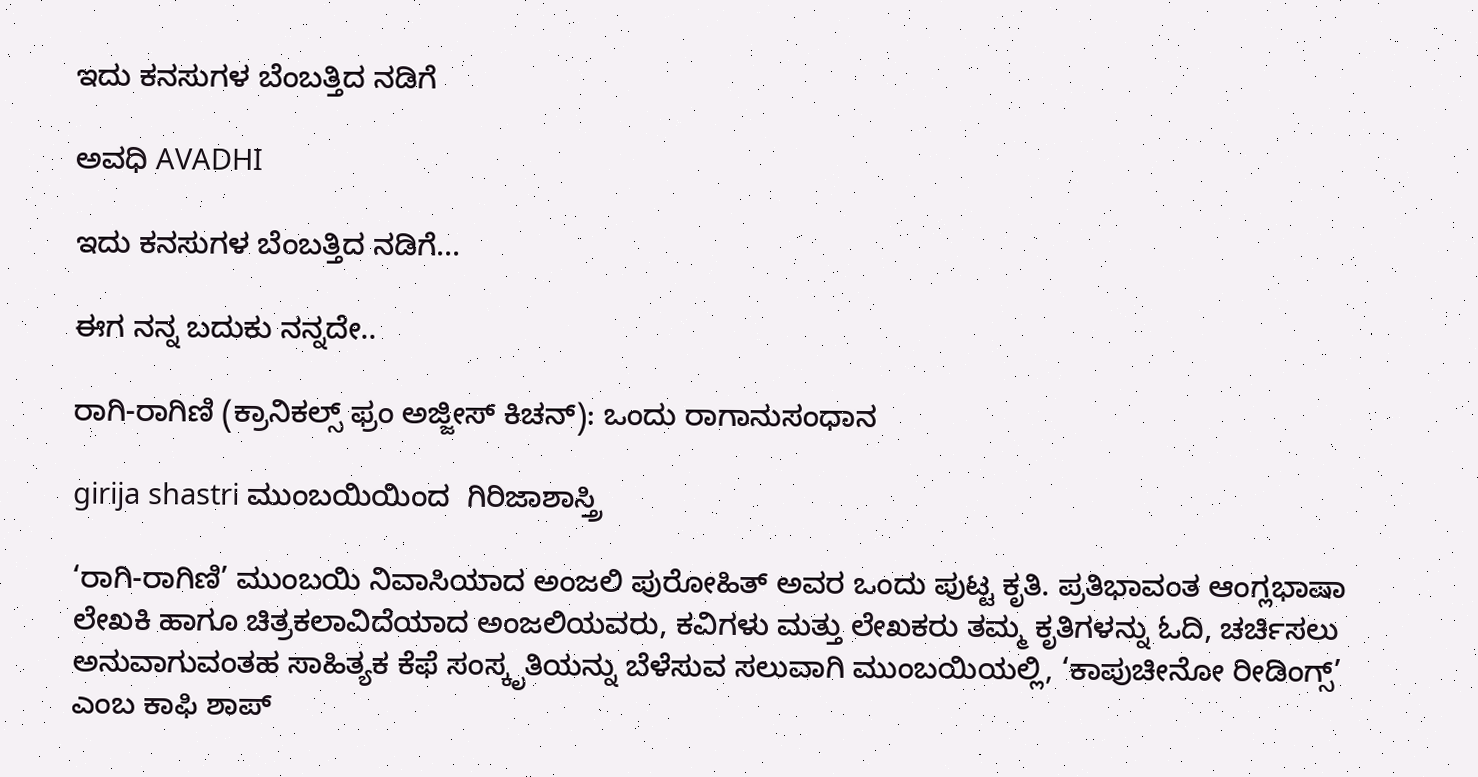ಇದು ಕನಸುಗಳ ಬೆಂಬತ್ತಿದ ನಡಿಗೆ‍

ಅವಧಿ AVADHI

ಇದು ಕನಸುಗಳ ಬೆಂಬತ್ತಿದ ನಡಿಗೆ...

ಈಗ ನನ್ನ ಬದುಕು ನನ್ನದೇ..

ರಾಗಿ-ರಾಗಿಣಿ (ಕ್ರಾನಿಕಲ್ಸ್ ಫ್ರಂ ಅಜ್ಜೀಸ್ ಕಿಚನ್): ಒಂದು ರಾಗಾನುಸಂಧಾನ

girija shastri ಮುಂಬಯಿಯಿಂದ  ಗಿರಿಜಾಶಾಸ್ತ್ರಿ

‘ರಾಗಿ-ರಾಗಿಣಿ’ ಮುಂಬಯಿ ನಿವಾಸಿಯಾದ ಅಂಜಲಿ ಪುರೋಹಿತ್ ಅವರ ಒಂದು ಪುಟ್ಟ ಕೃತಿ. ಪ್ರತಿಭಾವಂತ ಆಂಗ್ಲಭಾಷಾ ಲೇಖಕಿ ಹಾಗೂ ಚಿತ್ರಕಲಾವಿದೆಯಾದ ಅಂಜಲಿಯವರು, ಕವಿಗಳು ಮತ್ತು ಲೇಖಕರು ತಮ್ಮ ಕೃತಿಗಳನ್ನು ಓದಿ, ಚರ್ಚಿಸಲು ಅನುವಾಗುವಂತಹ ಸಾಹಿತ್ಯಕ ಕೆಫೆ ಸಂಸ್ಕೃತಿಯನ್ನು ಬೆಳೆಸುವ ಸಲುವಾಗಿ ಮುಂಬಯಿಯಲ್ಲಿ, ‘ಕಾಪುಚೀನೋ ರೀಡಿಂಗ್ಸ್’ ಎಂಬ ಕಾಫಿ ಶಾಪ್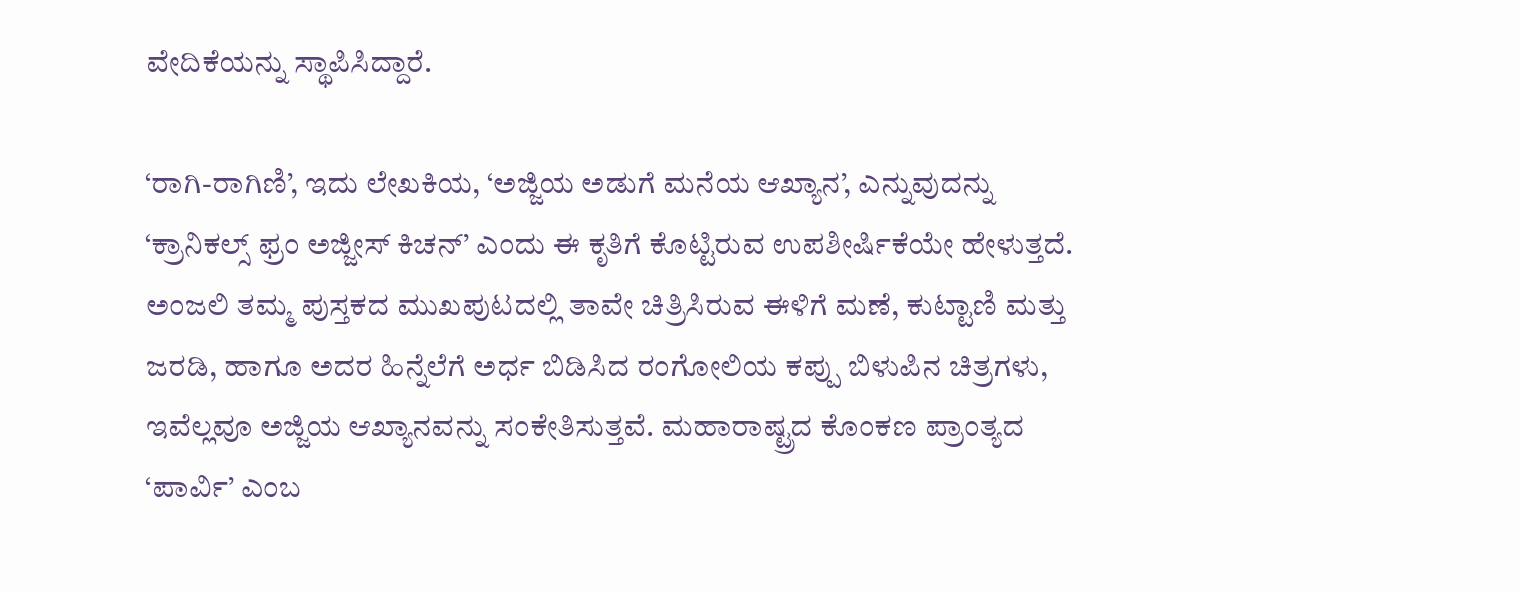ವೇದಿಕೆಯನ್ನು ಸ್ಥಾಪಿಸಿದ್ದಾರೆ.

‘ರಾಗಿ-ರಾಗಿಣಿ’, ಇದು ಲೇಖಕಿಯ, ‘ಅಜ್ಜಿಯ ಅಡುಗೆ ಮನೆಯ ಆಖ್ಯಾನ’, ಎನ್ನುವುದನ್ನು ‘ಕ್ರಾನಿಕಲ್ಸ್ ಫ್ರಂ ಅಜ್ಜೀಸ್ ಕಿಚನ್’ ಎಂದು ಈ ಕೃತಿಗೆ ಕೊಟ್ಟಿರುವ ಉಪಶೀರ್ಷಿಕೆಯೇ ಹೇಳುತ್ತದೆ. ಅಂಜಲಿ ತಮ್ಮ ಪುಸ್ತಕದ ಮುಖಪುಟದಲ್ಲಿ ತಾವೇ ಚಿತ್ರಿಸಿರುವ ಈಳಿಗೆ ಮಣೆ, ಕುಟ್ಟಾಣಿ ಮತ್ತು ಜರಡಿ, ಹಾಗೂ ಅದರ ಹಿನ್ನೆಲೆಗೆ ಅರ್ಧ ಬಿಡಿಸಿದ ರಂಗೋಲಿಯ ಕಪ್ಪು ಬಿಳುಪಿನ ಚಿತ್ರಗಳು, ಇವೆಲ್ಲವೂ ಅಜ್ಜಿಯ ಆಖ್ಯಾನವನ್ನು ಸಂಕೇತಿಸುತ್ತವೆ. ಮಹಾರಾಷ್ಟ್ರದ ಕೊಂಕಣ ಪ್ರಾಂತ್ಯದ ‘ಪಾರ್ವಿ’ ಎಂಬ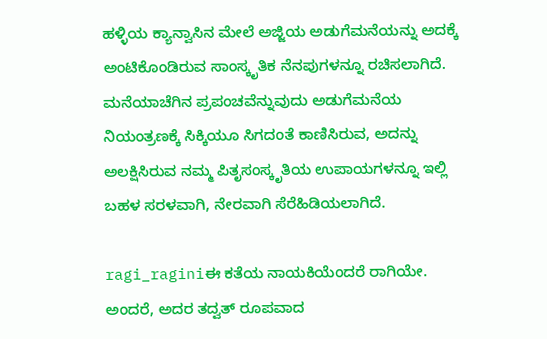ಹಳ್ಳಿಯ ಕ್ಯಾನ್ವಾಸಿನ ಮೇಲೆ ಅಜ್ಜಿಯ ಅಡುಗೆಮನೆಯನ್ನು ಅದಕ್ಕೆ ಅಂಟಿಕೊಂಡಿರುವ ಸಾಂಸ್ಕೃತಿಕ ನೆನಪುಗಳನ್ನೂ ರಚಿಸಲಾಗಿದೆ. ಮನೆಯಾಚೆಗಿನ ಪ್ರಪಂಚವೆನ್ನುವುದು ಅಡುಗೆಮನೆಯ ನಿಯಂತ್ರಣಕ್ಕೆ ಸಿಕ್ಕಿಯೂ ಸಿಗದಂತೆ ಕಾಣಿಸಿರುವ, ಅದನ್ನು ಅಲಕ್ಷಿಸಿರುವ ನಮ್ಮ ಪಿತೃಸಂಸ್ಕೃತಿಯ ಉಪಾಯಗಳನ್ನೂ ಇಲ್ಲಿ ಬಹಳ ಸರಳವಾಗಿ, ನೇರವಾಗಿ ಸೆರೆಹಿಡಿಯಲಾಗಿದೆ.

ragi_raginiಈ ಕತೆಯ ನಾಯಕಿಯೆಂದರೆ ರಾಗಿಯೇ. ಅಂದರೆ, ಅದರ ತದ್ವತ್ ರೂಪವಾದ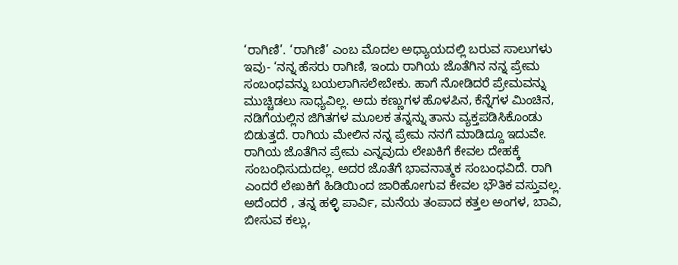‘ರಾಗಿಣಿ’. ‘ರಾಗಿಣಿ’ ಎಂಬ ಮೊದಲ ಅಧ್ಯಾಯದಲ್ಲಿ ಬರುವ ಸಾಲುಗಳು ಇವು- ‘ನನ್ನ ಹೆಸರು ರಾಗಿಣಿ, ಇಂದು ರಾಗಿಯ ಜೊತೆಗಿನ ನನ್ನ ಪ್ರೇಮ ಸಂಬಂಧವನ್ನು ಬಯಲಾಗಿಸಲೇಬೇಕು. ಹಾಗೆ ನೋಡಿದರೆ ಪ್ರೇಮವನ್ನು ಮುಚ್ಚಿಡಲು ಸಾಧ್ಯವಿಲ್ಲ. ಅದು ಕಣ್ಣುಗಳ ಹೊಳಪಿನ, ಕೆನ್ನೆಗಳ ಮಿಂಚಿನ, ನಡಿಗೆಯಲ್ಲಿನ ಜಿಗಿತಗಳ ಮೂಲಕ ತನ್ನನ್ನು ತಾನು ವ್ಯಕ್ತಪಡಿಸಿಕೊಂಡು ಬಿಡುತ್ತದೆ. ರಾಗಿಯ ಮೇಲಿನ ನನ್ನ ಪ್ರೇಮ ನನಗೆ ಮಾಡಿದ್ದೂ ಇದುವೇ. ರಾಗಿಯ ಜೊತೆಗಿನ ಪ್ರೇಮ ಎನ್ನವುದು ಲೇಖಕಿಗೆ ಕೇವಲ ದೇಹಕ್ಕೆ ಸಂಬಂಧಿಸುದುದಲ್ಲ. ಅದರ ಜೊತೆಗೆ ಭಾವನಾತ್ಮಕ ಸಂಬಂಧವಿದೆ. ರಾಗಿ ಎಂದರೆ ಲೇಖಕಿಗೆ ಹಿಡಿಯಿಂದ ಜಾರಿಹೋಗುವ ಕೇವಲ ಭೌತಿಕ ವಸ್ತುವಲ್ಲ. ಅದೆಂದರೆ , ತನ್ನ ಹಳ್ಳಿ ಪಾರ್ವಿ, ಮನೆಯ ತಂಪಾದ ಕತ್ತಲ ಅಂಗಳ, ಬಾವಿ, ಬೀಸುವ ಕಲ್ಲು,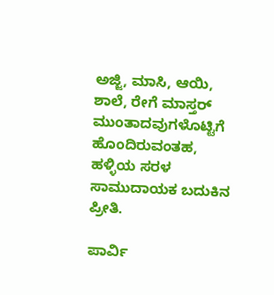ಅಜ್ಜಿ, ಮಾಸಿ, ಆಯಿ, ಶಾಲೆ, ರೇಗೆ ಮಾಸ್ತರ್ ಮುಂತಾದವುಗಳೊಟ್ಟಿಗೆ ಹೊಂದಿರುವಂತಹ, ಹಳ್ಳಿಯ ಸರಳ ಸಾಮುದಾಯಕ ಬದುಕಿನ ಪ್ರೀತಿ.

ಪಾರ್ವಿ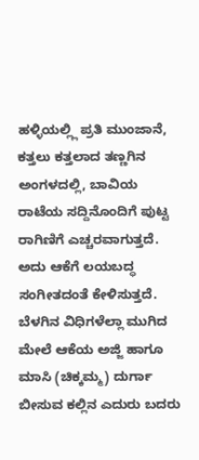ಹಳ್ಳಿಯಲ್ಲ್ಲಿ ಪ್ರತಿ ಮುಂಜಾನೆ, ಕತ್ತಲು ಕತ್ತಲಾದ ತಣ್ಣಗಿನ ಅಂಗಳದಲ್ಲಿ, ಬಾವಿಯ ರಾಟೆಯ ಸದ್ದಿನೊಂದಿಗೆ ಪುಟ್ಟ ರಾಗಿಣಿಗೆ ಎಚ್ಚರವಾಗುತ್ತದೆ. ಅದು ಆಕೆಗೆ ಲಯಬದ್ಧ ಸಂಗೀತದಂತೆ ಕೇಳಿಸುತ್ತದೆ. ಬೆಳಗಿನ ವಿಧಿಗಳೆಲ್ಲಾ ಮುಗಿದ ಮೇಲೆ ಆಕೆಯ ಅಜ್ಜಿ ಹಾಗೂ ಮಾಸಿ (ಚಿಕ್ಕಮ್ಮ) ದುರ್ಗಾ ಬೀಸುವ ಕಲ್ಲಿನ ಎದುರು ಬದರು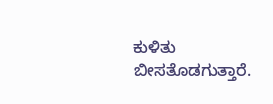ಕುಳಿತು ಬೀಸತೊಡಗುತ್ತಾರೆ.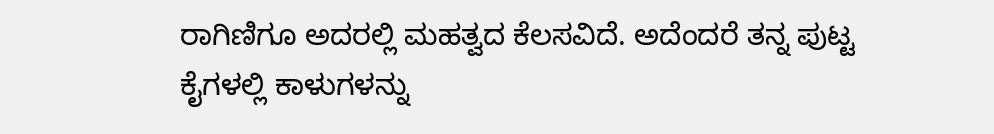ರಾಗಿಣಿಗೂ ಅದರಲ್ಲಿ ಮಹತ್ವದ ಕೆಲಸವಿದೆ. ಅದೆಂದರೆ ತನ್ನ ಪುಟ್ಟ ಕೈಗಳಲ್ಲಿ ಕಾಳುಗಳನ್ನು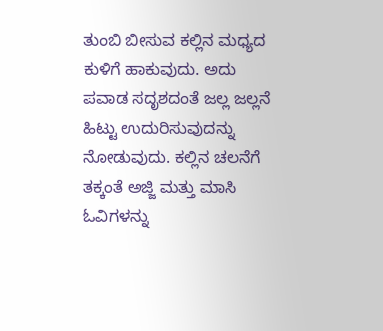ತುಂಬಿ ಬೀಸುವ ಕಲ್ಲಿನ ಮಧ್ಯದ ಕುಳಿಗೆ ಹಾಕುವುದು. ಅದು ಪವಾಡ ಸದೃಶದಂತೆ ಜಲ್ಲ ಜಲ್ಲನೆ ಹಿಟ್ಟು ಉದುರಿಸುವುದನ್ನು ನೋಡುವುದು. ಕಲ್ಲಿನ ಚಲನೆಗೆ ತಕ್ಕಂತೆ ಅಜ್ಜಿ ಮತ್ತು ಮಾಸಿ ಓವಿಗಳನ್ನು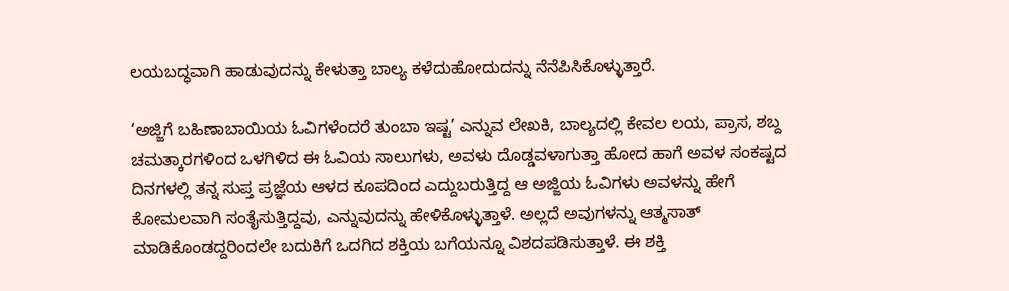ಲಯಬದ್ಧವಾಗಿ ಹಾಡುವುದನ್ನು ಕೇಳುತ್ತಾ ಬಾಲ್ಯ ಕಳೆದುಹೋದುದನ್ನು ನೆನೆಪಿಸಿಕೊಳ್ಳುತ್ತಾರೆ.

‘ಅಜ್ಜಿಗೆ ಬಹಿಣಾಬಾಯಿಯ ಓವಿಗಳೆಂದರೆ ತುಂಬಾ ಇಷ್ಟ’ ಎನ್ನುವ ಲೇಖಕಿ, ಬಾಲ್ಯದಲ್ಲಿ ಕೇವಲ ಲಯ, ಪ್ರಾಸ, ಶಬ್ದ ಚಮತ್ಕಾರಗಳಿಂದ ಒಳಗಿಳಿದ ಈ ಓವಿಯ ಸಾಲುಗಳು, ಅವಳು ದೊಡ್ಡವಳಾಗುತ್ತಾ ಹೋದ ಹಾಗೆ ಅವಳ ಸಂಕಷ್ಟದ ದಿನಗಳಲ್ಲಿ ತನ್ನ ಸುಪ್ತ ಪ್ರಜ್ಞೆಯ ಆಳದ ಕೂಪದಿಂದ ಎದ್ದುಬರುತ್ತಿದ್ದ ಆ ಅಜ್ಜಿಯ ಓವಿಗಳು ಅವಳನ್ನು ಹೇಗೆ ಕೋಮಲವಾಗಿ ಸಂತೈಸುತ್ತಿದ್ದವು, ಎನ್ನುವುದನ್ನು ಹೇಳಿಕೊಳ್ಳುತ್ತಾಳೆ. ಅಲ್ಲದೆ ಅವುಗಳನ್ನು ಆತ್ಮಸಾತ್ ಮಾಡಿಕೊಂಡದ್ದರಿಂದಲೇ ಬದುಕಿಗೆ ಒದಗಿದ ಶಕ್ತಿಯ ಬಗೆಯನ್ನೂ ವಿಶದಪಡಿಸುತ್ತಾಳೆ. ಈ ಶಕ್ತಿ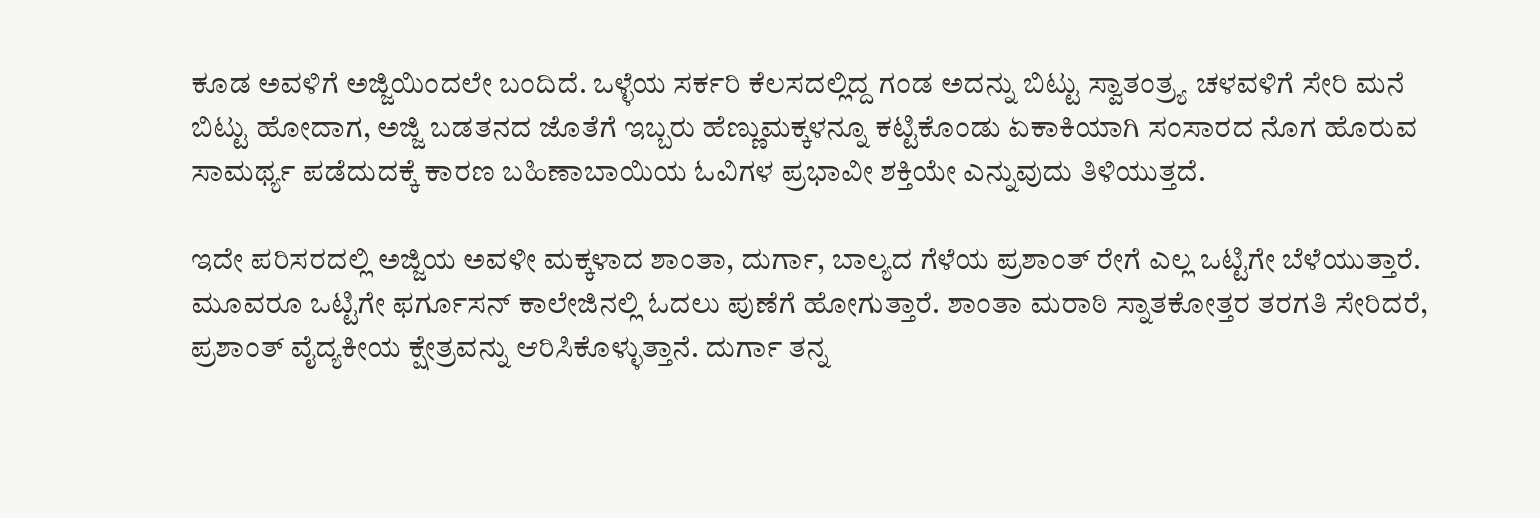ಕೂಡ ಅವಳಿಗೆ ಅಜ್ಜಿಯಿಂದಲೇ ಬಂದಿದೆ. ಒಳ್ಳೆಯ ಸರ್ಕರಿ ಕೆಲಸದಲ್ಲಿದ್ದ ಗಂಡ ಅದನ್ನು ಬಿಟ್ಟು ಸ್ವಾತಂತ್ರ್ಯ ಚಳವಳಿಗೆ ಸೇರಿ ಮನೆ ಬಿಟ್ಟು ಹೋದಾಗ, ಅಜ್ಜಿ ಬಡತನದ ಜೊತೆಗೆ ಇಬ್ಬರು ಹೆಣ್ಣುಮಕ್ಕಳನ್ನೂ ಕಟ್ಟಿಕೊಂಡು ಏಕಾಕಿಯಾಗಿ ಸಂಸಾರದ ನೊಗ ಹೊರುವ ಸಾಮರ್ಥ್ಯ ಪಡೆದುದಕ್ಕೆ ಕಾರಣ ಬಹಿಣಾಬಾಯಿಯ ಓವಿಗಳ ಪ್ರಭಾವೀ ಶಕ್ತಿಯೇ ಎನ್ನುವುದು ತಿಳಿಯುತ್ತದೆ.

ಇದೇ ಪರಿಸರದಲ್ಲಿ ಅಜ್ಜಿಯ ಅವಳೀ ಮಕ್ಕಳಾದ ಶಾಂತಾ, ದುರ್ಗಾ, ಬಾಲ್ಯದ ಗೆಳೆಯ ಪ್ರಶಾಂತ್ ರೇಗೆ ಎಲ್ಲ ಒಟ್ಟಿಗೇ ಬೆಳೆಯುತ್ತಾರೆ. ಮೂವರೂ ಒಟ್ಟಿಗೇ ಫರ್ಗೂಸನ್ ಕಾಲೇಜಿನಲ್ಲಿ ಓದಲು ಪುಣೆಗೆ ಹೋಗುತ್ತಾರೆ. ಶಾಂತಾ ಮರಾಠಿ ಸ್ನಾತಕೋತ್ತರ ತರಗತಿ ಸೇರಿದರೆ, ಪ್ರಶಾಂತ್ ವೈದ್ಯಕೀಯ ಕ್ಷೇತ್ರವನ್ನು ಆರಿಸಿಕೊಳ್ಳುತ್ತಾನೆ. ದುರ್ಗಾ ತನ್ನ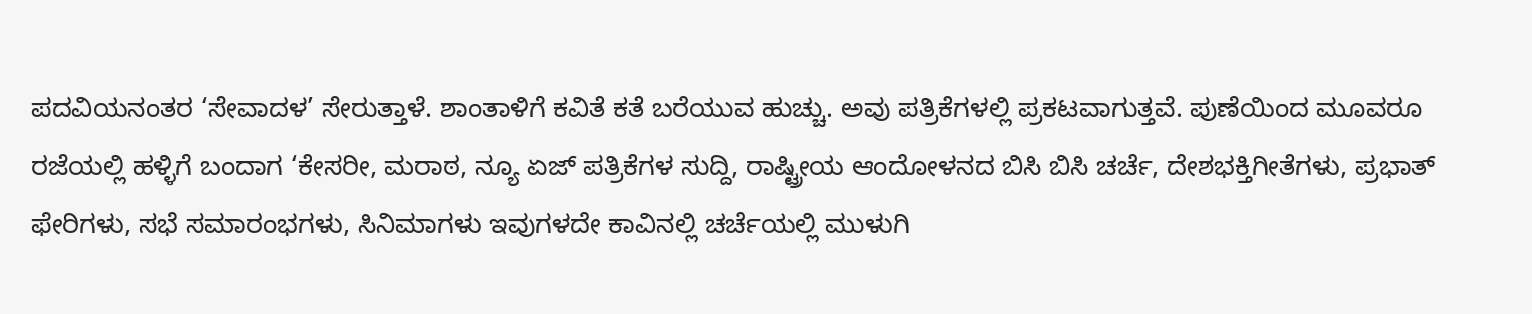ಪದವಿಯನಂತರ ‘ಸೇವಾದಳ’ ಸೇರುತ್ತಾಳೆ. ಶಾಂತಾಳಿಗೆ ಕವಿತೆ ಕತೆ ಬರೆಯುವ ಹುಚ್ಚು. ಅವು ಪತ್ರಿಕೆಗಳಲ್ಲಿ ಪ್ರಕಟವಾಗುತ್ತವೆ. ಪುಣೆಯಿಂದ ಮೂವರೂ ರಜೆಯಲ್ಲಿ ಹಳ್ಳಿಗೆ ಬಂದಾಗ ‘ಕೇಸರೀ, ಮರಾಠ, ನ್ಯೂ ಏಜ್ ಪತ್ರಿಕೆಗಳ ಸುದ್ದಿ, ರಾಷ್ಟ್ರೀಯ ಆಂದೋಳನದ ಬಿಸಿ ಬಿಸಿ ಚರ್ಚೆ, ದೇಶಭಕ್ತಿಗೀತೆಗಳು, ಪ್ರಭಾತ್ ಫೇರಿಗಳು, ಸಭೆ ಸಮಾರಂಭಗಳು, ಸಿನಿಮಾಗಳು ಇವುಗಳದೇ ಕಾವಿನಲ್ಲಿ ಚರ್ಚೆಯಲ್ಲಿ ಮುಳುಗಿ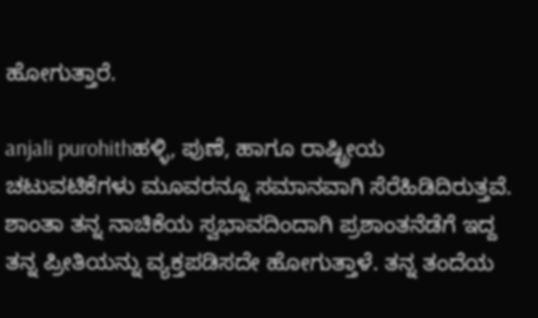ಹೋಗುತ್ತಾರೆ.

anjali purohithಹಳ್ಳಿ, ಪುಣೆ, ಹಾಗೂ ರಾಷ್ಟ್ರೀಯ ಚಟುವಟಿಕೆಗಳು ಮೂವರನ್ನೂ ಸಮಾನವಾಗಿ ಸೆರೆಹಿಡಿದಿರುತ್ತವೆ. ಶಾಂತಾ ತನ್ನ ನಾಚಿಕೆಯ ಸ್ವಭಾವದಿಂದಾಗಿ ಪ್ರಶಾಂತನೆಡೆಗೆ ಇದ್ದ ತನ್ನ ಪ್ರೀತಿಯನ್ನು ವ್ಯಕ್ತಪಡಿಸದೇ ಹೋಗುತ್ತಾಳೆ. ತನ್ನ ತಂದೆಯ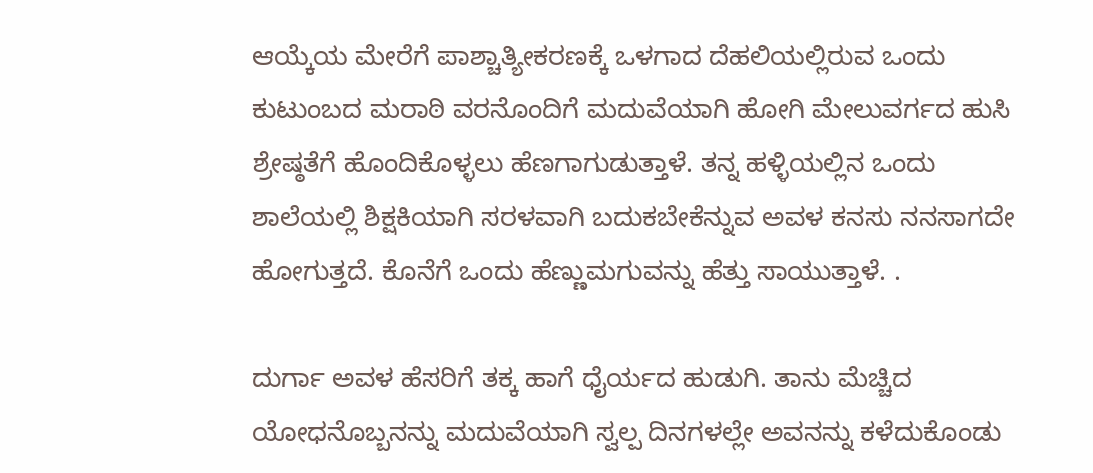ಆಯ್ಕೆಯ ಮೇರೆಗೆ ಪಾಶ್ಚಾತ್ಯೀಕರಣಕ್ಕೆ ಒಳಗಾದ ದೆಹಲಿಯಲ್ಲಿರುವ ಒಂದು ಕುಟುಂಬದ ಮರಾಠಿ ವರನೊಂದಿಗೆ ಮದುವೆಯಾಗಿ ಹೋಗಿ ಮೇಲುವರ್ಗದ ಹುಸಿ ಶ್ರೇಷ್ಠತೆಗೆ ಹೊಂದಿಕೊಳ್ಳಲು ಹೆಣಗಾಗುಡುತ್ತಾಳೆ. ತನ್ನ ಹಳ್ಳಿಯಲ್ಲಿನ ಒಂದು ಶಾಲೆಯಲ್ಲಿ ಶಿಕ್ಷಕಿಯಾಗಿ ಸರಳವಾಗಿ ಬದುಕಬೇಕೆನ್ನುವ ಅವಳ ಕನಸು ನನಸಾಗದೇ ಹೋಗುತ್ತದೆ. ಕೊನೆಗೆ ಒಂದು ಹೆಣ್ಣುಮಗುವನ್ನು ಹೆತ್ತು ಸಾಯುತ್ತಾಳೆ. .

ದುರ್ಗಾ ಅವಳ ಹೆಸರಿಗೆ ತಕ್ಕ ಹಾಗೆ ಧೈರ್ಯದ ಹುಡುಗಿ. ತಾನು ಮೆಚ್ಚಿದ ಯೋಧನೊಬ್ಬನನ್ನು ಮದುವೆಯಾಗಿ ಸ್ವಲ್ಪ ದಿನಗಳಲ್ಲೇ ಅವನನ್ನು ಕಳೆದುಕೊಂಡು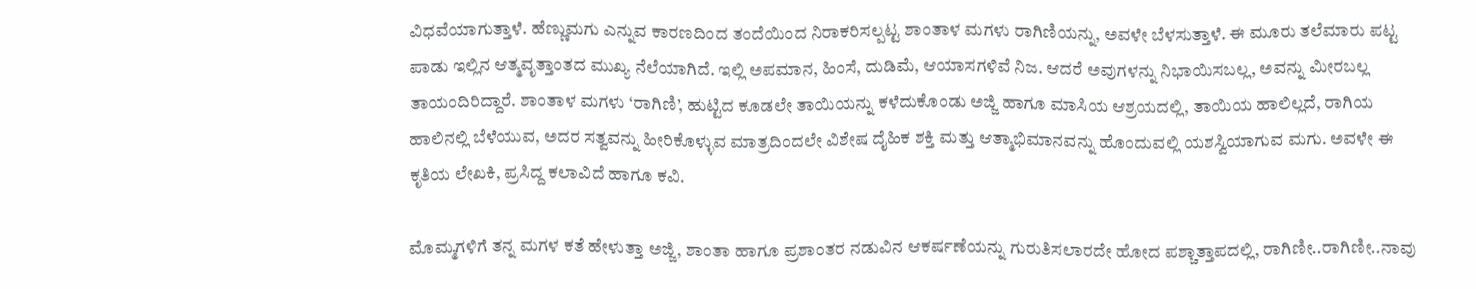ವಿಧವೆಯಾಗುತ್ತಾಳೆ. ಹೆಣ್ಣುಮಗು ಎನ್ನುವ ಕಾರಣದಿಂದ ತಂದೆಯಿಂದ ನಿರಾಕರಿಸಲ್ಪಟ್ಟ ಶಾಂತಾಳ ಮಗಳು ರಾಗಿಣಿಯನ್ನು, ಅವಳೇ ಬೆಳಸುತ್ತಾಳೆ. ಈ ಮೂರು ತಲೆಮಾರು ಪಟ್ಟ ಪಾಡು ಇಲ್ಲಿನ ಆತ್ಮವೃತ್ತಾಂತದ ಮುಖ್ಯ ನೆಲೆಯಾಗಿದೆ. ಇಲ್ಲಿ ಅಪಮಾನ, ಹಿಂಸೆ, ದುಡಿಮೆ, ಆಯಾಸಗಳಿವೆ ನಿಜ. ಆದರೆ ಅವುಗಳನ್ನು ನಿಭಾಯಿಸಬಲ್ಲ, ಅವನ್ನು ಮೀರಬಲ್ಲ ತಾಯಂದಿರಿದ್ದಾರೆ. ಶಾಂತಾಳ ಮಗಳು ‘ರಾಗಿಣಿ’, ಹುಟ್ಟಿದ ಕೂಡಲೇ ತಾಯಿಯನ್ನು ಕಳೆದುಕೊಂಡು ಅಜ್ಜಿ ಹಾಗೂ ಮಾಸಿಯ ಆಶ್ರಯದಲ್ಲಿ, ತಾಯಿಯ ಹಾಲಿಲ್ಲದೆ, ರಾಗಿಯ ಹಾಲಿನಲ್ಲಿ ಬೆಳೆಯುವ, ಅದರ ಸತ್ವವನ್ನು ಹೀರಿಕೊಳ್ಳುವ ಮಾತ್ರದಿಂದಲೇ ವಿಶೇಷ ದೈಹಿಕ ಶಕ್ತಿ ಮತ್ತು ಆತ್ಮಾಭಿಮಾನವನ್ನು ಹೊಂದುವಲ್ಲಿ ಯಶಸ್ವಿಯಾಗುವ ಮಗು. ಅವಳೇ ಈ ಕೃತಿಯ ಲೇಖಕಿ, ಪ್ರಸಿದ್ದ ಕಲಾವಿದೆ ಹಾಗೂ ಕವಿ.

ಮೊಮ್ಮಗಳಿಗೆ ತನ್ನ ಮಗಳ ಕತೆ ಹೇಳುತ್ತಾ ಅಜ್ಜಿ, ಶಾಂತಾ ಹಾಗೂ ಪ್ರಶಾಂತರ ನಡುವಿನ ಆಕರ್ಷಣೆಯನ್ನು ಗುರುತಿಸಲಾರದೇ ಹೋದ ಪಶ್ಚಾತ್ತಾಪದಲ್ಲಿ, ರಾಗಿಣೀ..ರಾಗಿಣೀ..ನಾವು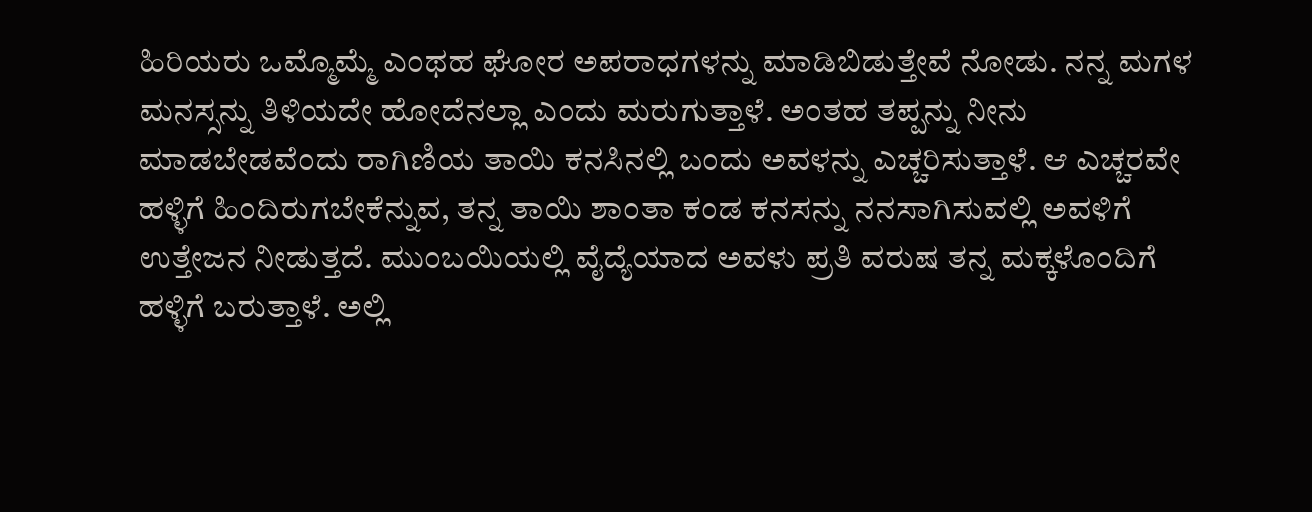ಹಿರಿಯರು ಒಮ್ಮೊಮ್ಮೆ ಎಂಥಹ ಘೋರ ಅಪರಾಧಗಳನ್ನು ಮಾಡಿಬಿಡುತ್ತೇವೆ ನೋಡು. ನನ್ನ ಮಗಳ ಮನಸ್ಸನ್ನು ತಿಳಿಯದೇ ಹೋದೆನಲ್ಲಾ ಎಂದು ಮರುಗುತ್ತಾಳೆ. ಅಂತಹ ತಪ್ಪನ್ನು ನೀನು ಮಾಡಬೇಡವೆಂದು ರಾಗಿಣಿಯ ತಾಯಿ ಕನಸಿನಲ್ಲಿ ಬಂದು ಅವಳನ್ನು ಎಚ್ಚರಿಸುತ್ತಾಳೆ. ಆ ಎಚ್ಚರವೇ ಹಳ್ಳಿಗೆ ಹಿಂದಿರುಗಬೇಕೆನ್ನುವ, ತನ್ನ ತಾಯಿ ಶಾಂತಾ ಕಂಡ ಕನಸನ್ನು ನನಸಾಗಿಸುವಲ್ಲಿ ಅವಳಿಗೆ ಉತ್ತೇಜನ ನೀಡುತ್ತದೆ. ಮುಂಬಯಿಯಲ್ಲಿ ವೈದ್ಯೆಯಾದ ಅವಳು ಪ್ರತಿ ವರುಷ ತನ್ನ ಮಕ್ಕಳೊಂದಿಗೆ ಹಳ್ಳಿಗೆ ಬರುತ್ತಾಳೆ. ಅಲ್ಲಿ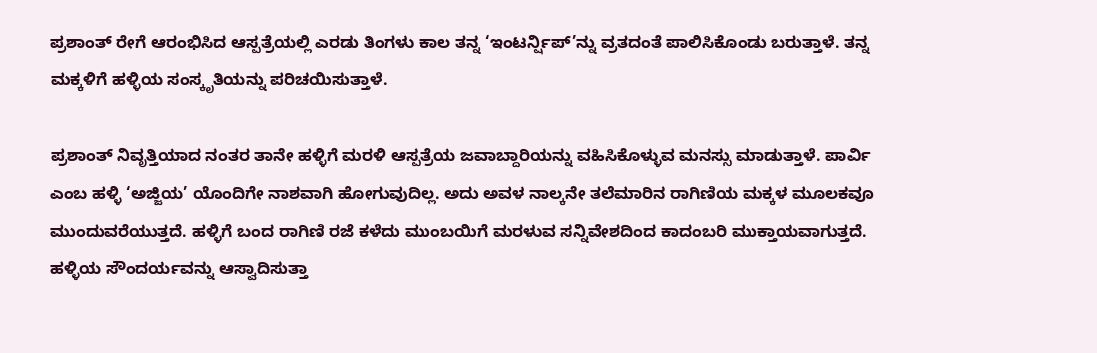ಪ್ರಶಾಂತ್ ರೇಗೆ ಆರಂಭಿಸಿದ ಆಸ್ಪತ್ರೆಯಲ್ಲಿ ಎರಡು ತಿಂಗಳು ಕಾಲ ತನ್ನ ‘ಇಂಟರ್ನ್ಷಿಪ್’ನ್ನು ವ್ರತದಂತೆ ಪಾಲಿಸಿಕೊಂಡು ಬರುತ್ತಾಳೆ. ತನ್ನ ಮಕ್ಕಳಿಗೆ ಹಳ್ಳಿಯ ಸಂಸ್ಕೃತಿಯನ್ನು ಪರಿಚಯಿಸುತ್ತಾಳೆ.

ಪ್ರಶಾಂತ್ ನಿವೃತ್ತಿಯಾದ ನಂತರ ತಾನೇ ಹಳ್ಳಿಗೆ ಮರಳಿ ಆಸ್ಪತ್ರೆಯ ಜವಾಬ್ದಾರಿಯನ್ನು ವಹಿಸಿಕೊಳ್ಳುವ ಮನಸ್ಸು ಮಾಡುತ್ತಾಳೆ. ಪಾರ್ವಿ ಎಂಬ ಹಳ್ಳಿ ‘ಅಜ್ಜಿಯ’ ಯೊಂದಿಗೇ ನಾಶವಾಗಿ ಹೋಗುವುದಿಲ್ಲ. ಅದು ಅವಳ ನಾಲ್ಕನೇ ತಲೆಮಾರಿನ ರಾಗಿಣಿಯ ಮಕ್ಕಳ ಮೂಲಕವೂ ಮುಂದುವರೆಯುತ್ತದೆ. ಹಳ್ಳಿಗೆ ಬಂದ ರಾಗಿಣಿ ರಜೆ ಕಳೆದು ಮುಂಬಯಿಗೆ ಮರಳುವ ಸನ್ನಿವೇಶದಿಂದ ಕಾದಂಬರಿ ಮುಕ್ತಾಯವಾಗುತ್ತದೆ. ಹಳ್ಳಿಯ ಸೌಂದರ್ಯವನ್ನು ಆಸ್ವಾದಿಸುತ್ತಾ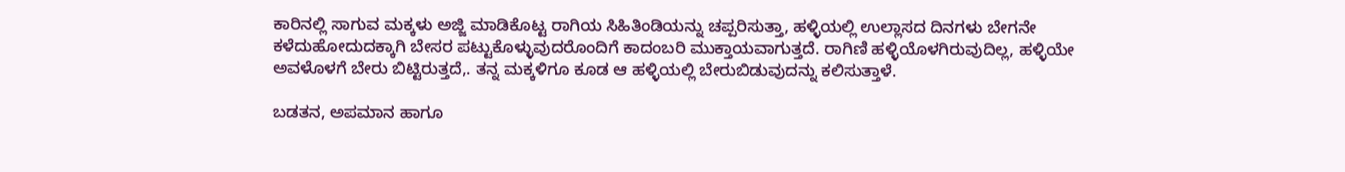ಕಾರಿನಲ್ಲಿ ಸಾಗುವ ಮಕ್ಕಳು ಅಜ್ಜಿ ಮಾಡಿಕೊಟ್ಟ ರಾಗಿಯ ಸಿಹಿತಿಂಡಿಯನ್ನು ಚಪ್ಪರಿಸುತ್ತಾ, ಹಳ್ಳಿಯಲ್ಲಿ ಉಲ್ಲಾಸದ ದಿನಗಳು ಬೇಗನೇ ಕಳೆದುಹೋದುದಕ್ಕಾಗಿ ಬೇಸರ ಪಟ್ಟುಕೊಳ್ಳುವುದರೊಂದಿಗೆ ಕಾದಂಬರಿ ಮುಕ್ತಾಯವಾಗುತ್ತದೆ. ರಾಗಿಣಿ ಹಳ್ಳಿಯೊಳಗಿರುವುದಿಲ್ಲ, ಹಳ್ಳಿಯೇ ಅವಳೊಳಗೆ ಬೇರು ಬಿಟ್ಟಿರುತ್ತದೆ,. ತನ್ನ ಮಕ್ಕಳಿಗೂ ಕೂಡ ಆ ಹಳ್ಳಿಯಲ್ಲಿ ಬೇರುಬಿಡುವುದನ್ನು ಕಲಿಸುತ್ತಾಳೆ.

ಬಡತನ, ಅಪಮಾನ ಹಾಗೂ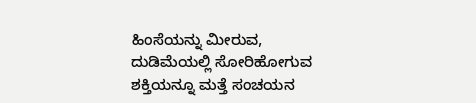ಹಿಂಸೆಯನ್ನು ಮೀರುವ, ದುಡಿಮೆಯಲ್ಲಿ ಸೋರಿಹೋಗುವ ಶಕ್ತಿಯನ್ನೂ ಮತ್ತೆ ಸಂಚಯನ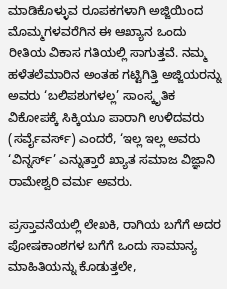ಮಾಡಿಕೊಳ್ಳುವ ರೂಪಕಗಳಾಗಿ ಅಜ್ಜಿಯಿಂದ ಮೊಮ್ಮಗಳವರೆಗಿನ ಈ ಆಖ್ಯಾನ ಒಂದು ರೀತಿಯ ವಿಕಾಸ ಗತಿಯಲ್ಲಿ ಸಾಗುತ್ತವೆ. ನಮ್ಮ ಹಳೆತಲೆಮಾರಿನ ಅಂತಹ ಗಟ್ಟಿಗಿತ್ತಿ ಅಜ್ಜಿಯರನ್ನು ಅವರು ‘ಬಲಿಪಶುಗಳಲ್ಲ’ ಸಾಂಸ್ಕೃತಿಕ ವಿಕೋಪಕ್ಕೆ ಸಿಕ್ಕಿಯೂ ಪಾರಾಗಿ ಉಳಿದವರು (ಸರ್ವೈವರ್ಸ್) ಎಂದರೆ, ‘ಇಲ್ಲ ಇಲ್ಲ ಅವರು ‘ವಿನ್ನರ್ಸ್’ ಎನ್ನುತ್ತಾರೆ ಖ್ಯಾತ ಸಮಾಜ ವಿಜ್ಞಾನಿ ರಾಮೇಶ್ವರಿ ವರ್ಮ ಅವರು.

ಪ್ರಸ್ತಾವನೆಯಲ್ಲಿ ಲೇಖಕಿ, ರಾಗಿಯ ಬಗೆಗೆ ಅದರ ಪೋಷಕಾಂಶಗಳ ಬಗೆಗೆ ಒಂದು ಸಾಮಾನ್ಯ ಮಾಹಿತಿಯನ್ನು ಕೊಡುತ್ತಲೇ,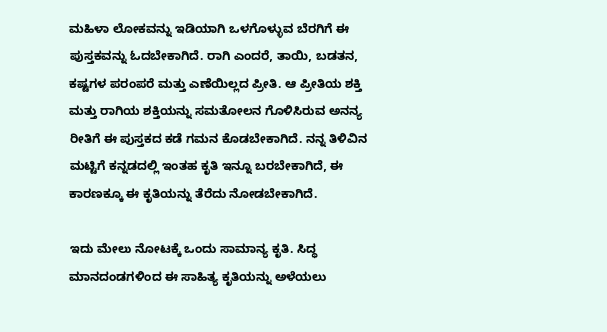ಮಹಿಳಾ ಲೋಕವನ್ನು ಇಡಿಯಾಗಿ ಒಳಗೊಳ್ಳುವ ಬೆರಗಿಗೆ ಈ ಪುಸ್ತಕವನ್ನು ಓದಬೇಕಾಗಿದೆ. ರಾಗಿ ಎಂದರೆ, ತಾಯಿ, ಬಡತನ, ಕಷ್ಟಗಳ ಪರಂಪರೆ ಮತ್ತು ಎಣೆಯಿಲ್ಲದ ಪ್ರೀತಿ. ಆ ಪ್ರೀತಿಯ ಶಕ್ತಿ ಮತ್ತು ರಾಗಿಯ ಶಕ್ತಿಯನ್ನು ಸಮತೋಲನ ಗೊಳಿಸಿರುವ ಅನನ್ಯ ರೀತಿಗೆ ಈ ಪುಸ್ತಕದ ಕಡೆ ಗಮನ ಕೊಡಬೇಕಾಗಿದೆ. ನನ್ನ ತಿಳಿವಿನ ಮಟ್ಟಿಗೆ ಕನ್ನಡದಲ್ಲಿ ಇಂತಹ ಕೃತಿ ಇನ್ನೂ ಬರಬೇಕಾಗಿದೆ, ಈ ಕಾರಣಕ್ಕೂ ಈ ಕೃತಿಯನ್ನು ತೆರೆದು ನೋಡಬೇಕಾಗಿದೆ.

ಇದು ಮೇಲು ನೋಟಕ್ಕೆ ಒಂದು ಸಾಮಾನ್ಯ ಕೃತಿ. ಸಿದ್ಧ ಮಾನದಂಡಗಳಿಂದ ಈ ಸಾಹಿತ್ಯ ಕೃತಿಯನ್ನು ಅಳೆಯಲು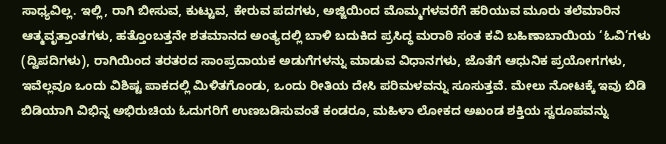ಸಾಧ್ಯವಿಲ್ಲ. ಇಲ್ಲಿ, ರಾಗಿ ಬೀಸುವ, ಕುಟ್ಟುವ, ಕೇರುವ ಪದಗಳು, ಅಜ್ಜಿಯಿಂದ ಮೊಮ್ಮಗಳವರೆಗೆ ಹರಿಯುವ ಮೂರು ತಲೆಮಾರಿನ ಆತ್ಮವೃತ್ತಾಂತಗಳು, ಹತ್ತೊಂಬತ್ತನೇ ಶತಮಾನದ ಅಂತ್ಯದಲ್ಲಿ ಬಾಳಿ ಬದುಕಿದ ಪ್ರಸಿದ್ಧ ಮರಾಠಿ ಸಂತ ಕವಿ ಬಹಿಣಾಬಾಯಿಯ ‘ಓವಿ’ಗಳು (ದ್ವಿಪದಿಗಳು), ರಾಗಿಯಿಂದ ತರತರದ ಸಾಂಪ್ರದಾಯಕ ಅಡುಗೆಗಳನ್ನು ಮಾಡುವ ವಿಧಾನಗಳು, ಜೊತೆಗೆ ಆಧುನಿಕ ಪ್ರಯೋಗಗಳು, ಇವೆಲ್ಲವೂ ಒಂದು ವಿಶಿಷ್ಟ ಪಾಕದಲ್ಲಿ ಮಿಳಿತಗೊಂಡು, ಒಂದು ರೀತಿಯ ದೇಸಿ ಪರಿಮಳವನ್ನು ಸೂಸುತ್ತವೆ. ಮೇಲು ನೋಟಕ್ಕೆ ಇವು ಬಿಡಿ ಬಿಡಿಯಾಗಿ ವಿಭಿನ್ನ ಅಭಿರುಚಿಯ ಓದುಗರಿಗೆ ಉಣಬಡಿಸುವಂತೆ ಕಂಡರೂ, ಮಹಿಳಾ ಲೋಕದ ಅಖಂಡ ಶಕ್ತಿಯ ಸ್ವರೂಪವನ್ನು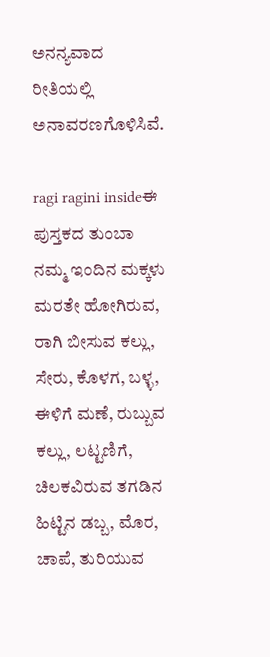ಅನನ್ಯವಾದ ರೀತಿಯಲ್ಲಿ ಅನಾವರಣಗೊಳಿಸಿವೆ.

ragi ragini insideಈ ಪುಸ್ತಕದ ತುಂಬಾ ನಮ್ಮ ಇಂದಿನ ಮಕ್ಕಳು ಮರತೇ ಹೋಗಿರುವ, ರಾಗಿ ಬೀಸುವ ಕಲ್ಲು, ಸೇರು, ಕೊಳಗ, ಬಳ್ಳ, ಈಳಿಗೆ ಮಣೆ, ರುಬ್ಬುವ ಕಲ್ಲು, ಲಟ್ಟಣಿಗೆ, ಚಿಲಕವಿರುವ ತಗಡಿನ ಹಿಟ್ಟಿನ ಡಬ್ಬ, ಮೊರ, ಚಾಪೆ, ತುರಿಯುವ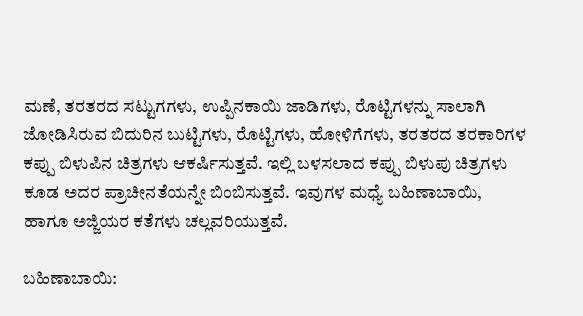ಮಣೆ, ತರತರದ ಸಟ್ಟುಗಗಳು, ಉಪ್ಪಿನಕಾಯಿ ಜಾಡಿಗಳು, ರೊಟ್ಟಿಗಳನ್ನು ಸಾಲಾಗಿ ಜೋಡಿಸಿರುವ ಬಿದುರಿನ ಬುಟ್ಟಿಗಳು, ರೊಟ್ಟಿಗಳು, ಹೋಳಿಗೆಗಳು, ತರತರದ ತರಕಾರಿಗಳ ಕಪ್ಪು ಬಿಳುಪಿನ ಚಿತ್ರಗಳು ಆಕರ್ಷಿಸುತ್ತವೆ. ಇಲ್ಲಿ ಬಳಸಲಾದ ಕಪ್ಪು ಬಿಳುಪು ಚಿತ್ರಗಳು ಕೂಡ ಅದರ ಪ್ರಾಚೀನತೆಯನ್ನೇ ಬಿಂಬಿಸುತ್ತವೆ. ಇವುಗಳ ಮಧ್ಯೆ ಬಹಿಣಾಬಾಯಿ, ಹಾಗೂ ಅಜ್ಜಿಯರ ಕತೆಗಳು ಚಲ್ಲವರಿಯುತ್ತವೆ.

ಬಹಿಣಾಬಾಯಿ: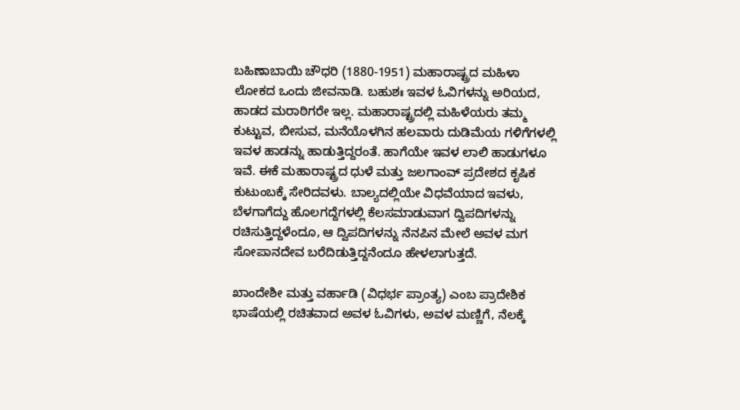ಬಹಿಣಾಬಾಯಿ ಚೌಧರಿ (1880-1951) ಮಹಾರಾಷ್ಟ್ರದ ಮಹಿಳಾ ಲೋಕದ ಒಂದು ಜೀವನಾಡಿ. ಬಹುಶಃ ಇವಳ ಓವಿಗಳನ್ನು ಅರಿಯದ, ಹಾಡದ ಮರಾಠಿಗರೇ ಇಲ್ಲ. ಮಹಾರಾಷ್ಟ್ರದಲ್ಲಿ ಮಹಿಳೆಯರು ತಮ್ಮ ಕುಟ್ಟುವ, ಬೀಸುವ, ಮನೆಯೊಳಗಿನ ಹಲವಾರು ದುಡಿಮೆಯ ಗಳಿಗೆಗಳಲ್ಲಿ ಇವಳ ಹಾಡನ್ನು ಹಾಡುತ್ತಿದ್ದರಂತೆ. ಹಾಗೆಯೇ ಇವಳ ಲಾಲಿ ಹಾಡುಗಳೂ ಇವೆ. ಈಕೆ ಮಹಾರಾಷ್ಟ್ರದ ಧುಳೆ ಮತ್ತು ಜಲಗಾಂವ್ ಪ್ರದೇಶದ ಕೃಷಿಕ ಕುಟುಂಬಕ್ಕೆ ಸೇರಿದವಳು. ಬಾಲ್ಯದಲ್ಲಿಯೇ ವಿಧವೆಯಾದ ಇವಳು, ಬೆಳಗಾಗೆದ್ದು ಹೊಲಗದ್ದೆಗಳಲ್ಲಿ ಕೆಲಸಮಾಡುವಾಗ ದ್ವಿಪದಿಗಳನ್ನು ರಚಿಸುತ್ತಿದ್ದಳೆಂದೂ, ಆ ದ್ವಿಪದಿಗಳನ್ನು ನೆನಪಿನ ಮೇಲೆ ಅವಳ ಮಗ ಸೋಪಾನದೇವ ಬರೆದಿಡುತ್ತಿದ್ದನೆಂದೂ ಹೇಳಲಾಗುತ್ತದೆ.

ಖಾಂದೇಶೀ ಮತ್ತು ವರ್ಹಾಡಿ (ವಿಧರ್ಭ ಪ್ರಾಂತ್ಯ) ಎಂಬ ಪ್ರಾದೇಶಿಕ ಭಾಷೆಯಲ್ಲಿ ರಚಿತವಾದ ಅವಳ ಓವಿಗಳು, ಅವಳ ಮಣ್ಣಿಗೆ, ನೆಲಕ್ಕೆ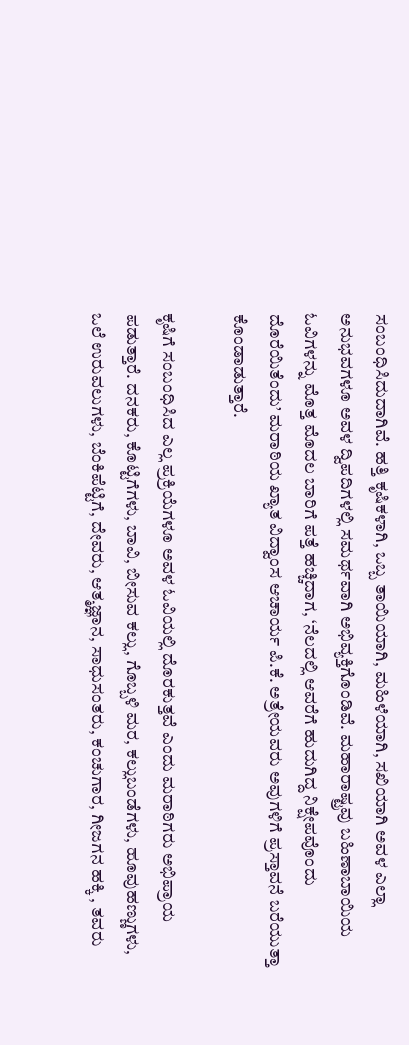ಸಂಬಂಧಿಸಿದುದಾಗಿವೆ. ಹತ್ತಿ ಕೃಷಿಕಳಾಗಿ, ಒಬ್ಬ ತಾಯಿಯಾಗಿ, ಮಹಿಳೆಯಾಗಿ, ಸಖಿಯಾಗಿ ಅವಳ ಎಲ್ಲಾ ಅನುಭವಗಳೂ ಅವಳ ದ್ವಿಪದಿಗಳಲ್ಲಿ ಸಮರ್ಥವಾಗಿ ಅಭಿವ್ಯಕ್ತಿಗೊಂಡಿವೆ. ಮಹಾರಾಷ್ಟ್ರವು ಬಹಿಣಾಬಾಯಿಯ ಓವಿಗಳನ್ನು ಮೊತ್ತ ಮೊದಲ ಬಾರಿಗೆ ಪತ್ತೆ ಹಚ್ಚಿದಾಗ, ‘ನೆಲದಲ್ಲಿ ಆವರೆಗೆ ಹುದುಗಿದ್ದ ನಿಕ್ಷೇಪವೊಂದು ದೊರೆಯಿತೆಂದು’ ಮರಾಠಿಯ ಖ್ಯಾತ ವಿದ್ವಾಂಸ ಆಚಾರ್ಯ ಪಿ.ಕೆ. ಅತ್ರೇಯವರು ಅವುಗಳಿಗೆ ಪ್ರಸ್ತಾವನೆ ಬರೆಯುತ್ತಾ ಕೊಂಡಾಡುತ್ತಾರೆ.

ಕೃಷಿಗೆ ಸಂಬಂಧಿಸಿದ ಎಲ್ಲ ಪ್ರಕ್ರಿಯೆಗಳೂ ಅವಳ ಓವಿಯಲ್ಲಿ ದೊರಕುತ್ತವೆ ಎಂದು ಮರಾಠಿಗರು ಅಭಿಪ್ರಾಯ ಪಡುತ್ತಾರೆ. ದನಕರು, ಕೊಟ್ಟಿಗೆಗಳು, ಬಾವಿ, ಬೀಸುವ ಕಲ್ಲು, ಗೊಬ್ಬಳಿ ಮರ, ಕಲ್ಲುಬಂಡೆಗಳು, ಹೂವುಹಣ್ಣುಗಳು, ಒಲೆ ಉರುವಲುಗಳು, ಬೆಂಕಿಪೆಟ್ಟಿಗೆ, ದೇವರು, ಆತ್ಮಜ್ಞಾನ, ಸಾಧುಸಂತರು, ಕಂಚುಗಾರ, ಗೀಜಗನ ಹಕ್ಕಿ , ತವರು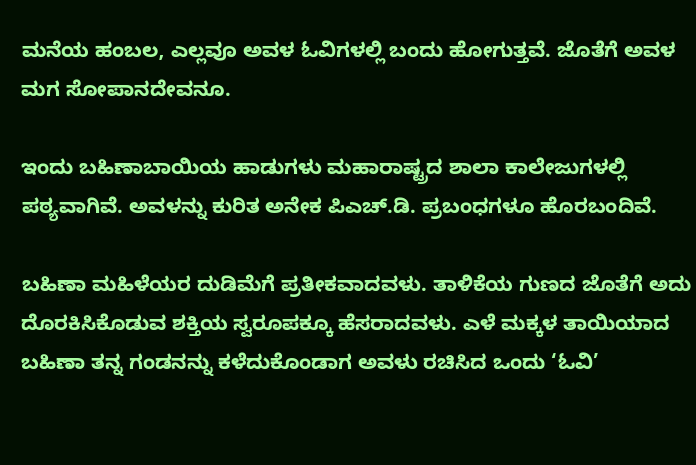ಮನೆಯ ಹಂಬಲ, ಎಲ್ಲವೂ ಅವಳ ಓವಿಗಳಲ್ಲಿ ಬಂದು ಹೋಗುತ್ತವೆ. ಜೊತೆಗೆ ಅವಳ ಮಗ ಸೋಪಾನದೇವನೂ.

ಇಂದು ಬಹಿಣಾಬಾಯಿಯ ಹಾಡುಗಳು ಮಹಾರಾಷ್ಟ್ರದ ಶಾಲಾ ಕಾಲೇಜುಗಳಲ್ಲಿ ಪಠ್ಯವಾಗಿವೆ. ಅವಳನ್ನು ಕುರಿತ ಅನೇಕ ಪಿಎಚ್.ಡಿ. ಪ್ರಬಂಧಗಳೂ ಹೊರಬಂದಿವೆ.

ಬಹಿಣಾ ಮಹಿಳೆಯರ ದುಡಿಮೆಗೆ ಪ್ರತೀಕವಾದವಳು. ತಾಳಿಕೆಯ ಗುಣದ ಜೊತೆಗೆ ಅದು ದೊರಕಿಸಿಕೊಡುವ ಶಕ್ತಿಯ ಸ್ವರೂಪಕ್ಕೂ ಹೆಸರಾದವಳು. ಎಳೆ ಮಕ್ಕಳ ತಾಯಿಯಾದ ಬಹಿಣಾ ತನ್ನ ಗಂಡನನ್ನು ಕಳೆದುಕೊಂಡಾಗ ಅವಳು ರಚಿಸಿದ ಒಂದು ‘ಓವಿ’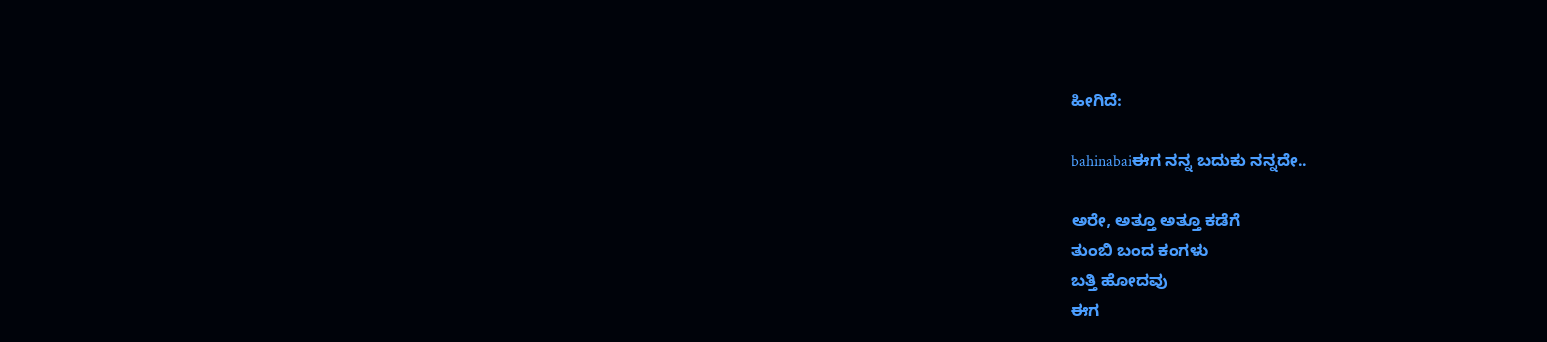ಹೀಗಿದೆ:

bahinabaiಈಗ ನನ್ನ ಬದುಕು ನನ್ನದೇ..

ಅರೇ, ಅತ್ತೂ ಅತ್ತೂ ಕಡೆಗೆ
ತುಂಬಿ ಬಂದ ಕಂಗಳು
ಬತ್ತಿ ಹೋದವು
ಈಗ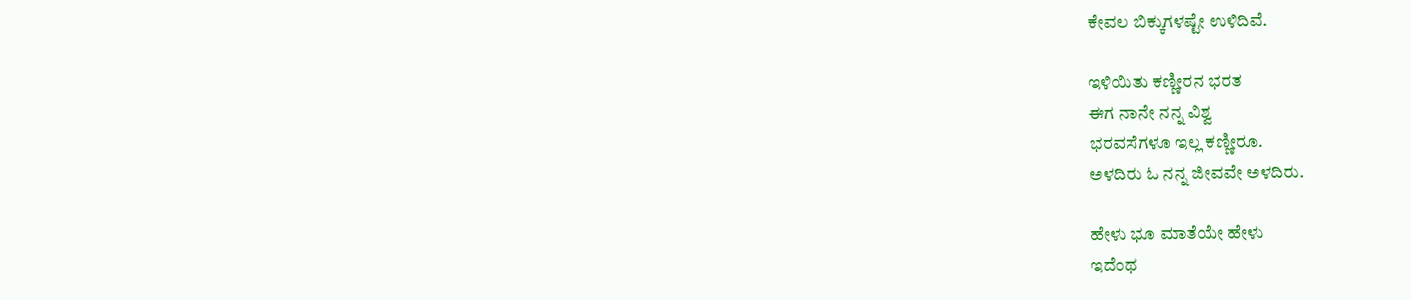ಕೇವಲ ಬಿಕ್ಕುಗಳಷ್ಟೇ ಉಳಿದಿವೆ.

ಇಳಿಯಿತು ಕಣ್ಣೀರನ ಭರತ
ಈಗ ನಾನೇ ನನ್ನ ವಿಶ್ವ
ಭರವಸೆಗಳೂ ಇಲ್ಲ ಕಣ್ಣೀರೂ.
ಅಳದಿರು ಓ ನನ್ನ ಜೀವವೇ ಅಳದಿರು.

ಹೇಳು ಭೂ ಮಾತೆಯೇ ಹೇಳು
ಇದೆಂಥ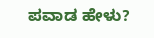ಪವಾಡ ಹೇಳು?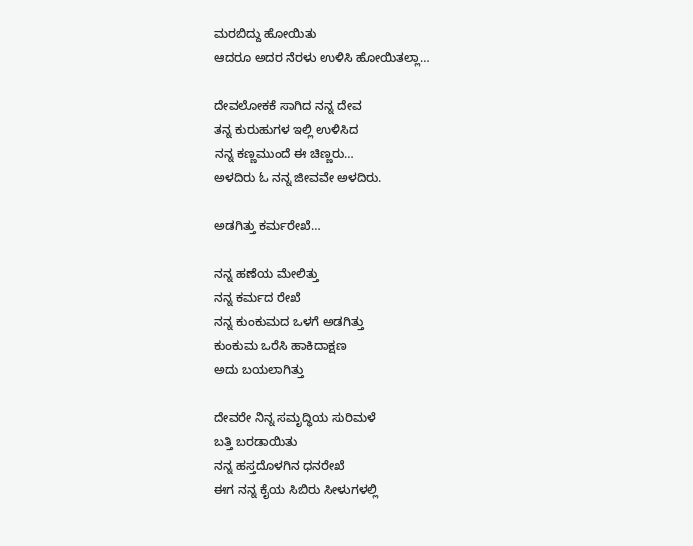ಮರಬಿದ್ದು ಹೋಯಿತು
ಆದರೂ ಅದರ ನೆರಳು ಉಳಿಸಿ ಹೋಯಿತಲ್ಲಾ…

ದೇವಲೋಕಕೆ ಸಾಗಿದ ನನ್ನ ದೇವ
ತನ್ನ ಕುರುಹುಗಳ ಇಲ್ಲಿ ಉಳಿಸಿದ
ನನ್ನ ಕಣ್ಣಮುಂದೆ ಈ ಚಿಣ್ಣರು…
ಅಳದಿರು ಓ ನನ್ನ ಜೀವವೇ ಅಳದಿರು.

ಅಡಗಿತ್ತು ಕರ್ಮರೇಖೆ…

ನನ್ನ ಹಣೆಯ ಮೇಲಿತ್ತು
ನನ್ನ ಕರ್ಮದ ರೇಖೆ
ನನ್ನ ಕುಂಕುಮದ ಒಳಗೆ ಅಡಗಿತ್ತು
ಕುಂಕುಮ ಒರೆಸಿ ಹಾಕಿದಾಕ್ಷಣ
ಅದು ಬಯಲಾಗಿತ್ತು

ದೇವರೇ ನಿನ್ನ ಸಮೃದ್ಧಿಯ ಸುರಿಮಳೆ
ಬತ್ತಿ ಬರಡಾಯಿತು
ನನ್ನ ಹಸ್ತದೊಳಗಿನ ಧನರೇಖೆ
ಈಗ ನನ್ನ ಕೈಯ ಸಿಬಿರು ಸೀಳುಗಳಲ್ಲಿ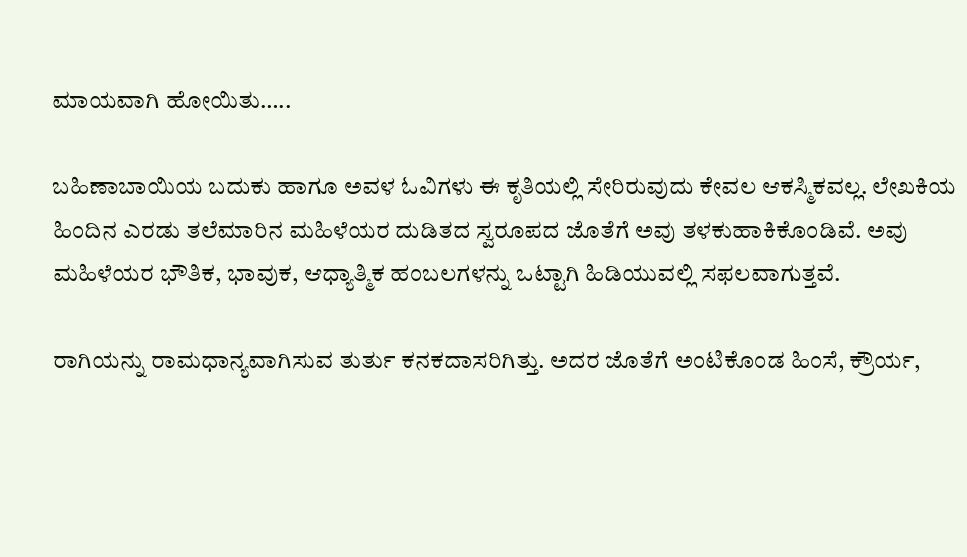ಮಾಯವಾಗಿ ಹೋಯಿತು…..

ಬಹಿಣಾಬಾಯಿಯ ಬದುಕು ಹಾಗೂ ಅವಳ ಓವಿಗಳು ಈ ಕೃತಿಯಲ್ಲಿ ಸೇರಿರುವುದು ಕೇವಲ ಆಕಸ್ಮಿಕವಲ್ಲ. ಲೇಖಕಿಯ ಹಿಂದಿನ ಎರಡು ತಲೆಮಾರಿನ ಮಹಿಳೆಯರ ದುಡಿತದ ಸ್ವರೂಪದ ಜೊತೆಗೆ ಅವು ತಳಕುಹಾಕಿಕೊಂಡಿವೆ. ಅವು ಮಹಿಳೆಯರ ಭೌತಿಕ, ಭಾವುಕ, ಆಧ್ಯಾತ್ಮಿಕ ಹಂಬಲಗಳನ್ನು ಒಟ್ಟಾಗಿ ಹಿಡಿಯುವಲ್ಲಿ ಸಫಲವಾಗುತ್ತವೆ.

ರಾಗಿಯನ್ನು ರಾಮಧಾನ್ಯವಾಗಿಸುವ ತುರ್ತು ಕನಕದಾಸರಿಗಿತ್ತು. ಅದರ ಜೊತೆಗೆ ಅಂಟಿಕೊಂಡ ಹಿಂಸೆ, ಕ್ರೌರ್ಯ,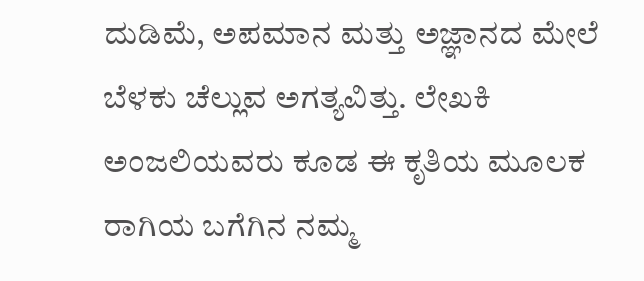ದುಡಿಮೆ, ಅಪಮಾನ ಮತ್ತು ಅಜ್ಞಾನದ ಮೇಲೆ ಬೆಳಕು ಚೆಲ್ಲುವ ಅಗತ್ಯವಿತ್ತು. ಲೇಖಕಿ ಅಂಜಲಿಯವರು ಕೂಡ ಈ ಕೃತಿಯ ಮೂಲಕ ರಾಗಿಯ ಬಗೆಗಿನ ನಮ್ಮ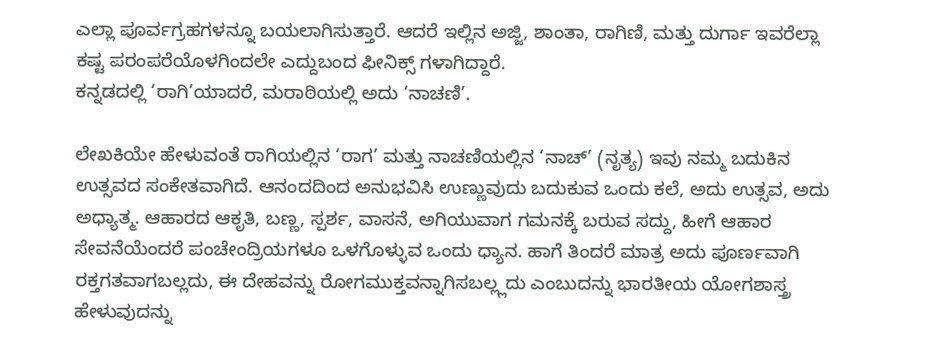ಎಲ್ಲಾ ಪೂರ್ವಗ್ರಹಗಳನ್ನೂ ಬಯಲಾಗಿಸುತ್ತಾರೆ. ಆದರೆ ಇಲ್ಲಿನ ಅಜ್ಜಿ, ಶಾಂತಾ, ರಾಗಿಣಿ, ಮತ್ತು ದುರ್ಗಾ ಇವರೆಲ್ಲಾ ಕಷ್ಟ ಪರಂಪರೆಯೊಳಗಿಂದಲೇ ಎದ್ದುಬಂದ ಫೀನಿಕ್ಸ್ ಗಳಾಗಿದ್ದಾರೆ.
ಕನ್ನಡದಲ್ಲಿ ‘ರಾಗಿ’ಯಾದರೆ, ಮರಾಠಿಯಲ್ಲಿ ಅದು ‘ನಾಚಣಿ’.

ಲೇಖಕಿಯೇ ಹೇಳುವಂತೆ ರಾಗಿಯಲ್ಲಿನ ‘ರಾಗ’ ಮತ್ತು ನಾಚಣಿಯಲ್ಲಿನ ‘ನಾಚ್’ (ನೃತ್ಯ) ಇವು ನಮ್ಮ ಬದುಕಿನ ಉತ್ಸವದ ಸಂಕೇತವಾಗಿದೆ. ಆನಂದದಿಂದ ಅನುಭವಿಸಿ ಉಣ್ಣುವುದು ಬದುಕುವ ಒಂದು ಕಲೆ, ಅದು ಉತ್ಸವ, ಅದು ಅಧ್ಯಾತ್ಮ. ಆಹಾರದ ಆಕೃತಿ, ಬಣ್ಣ, ಸ್ಪರ್ಶ, ವಾಸನೆ, ಅಗಿಯುವಾಗ ಗಮನಕ್ಕೆ ಬರುವ ಸದ್ದು, ಹೀಗೆ ಆಹಾರ ಸೇವನೆಯೆಂದರೆ ಪಂಚೇಂದ್ರಿಯಗಳೂ ಒಳಗೊಳ್ಳುವ ಒಂದು ಧ್ಯಾನ. ಹಾಗೆ ತಿಂದರೆ ಮಾತ್ರ ಅದು ಪೂರ್ಣವಾಗಿ ರಕ್ತಗತವಾಗಬಲ್ಲದು, ಈ ದೇಹವನ್ನು ರೋಗಮುಕ್ತವನ್ನಾಗಿಸಬಲ್ಲ್ಲದು ಎಂಬುದನ್ನು ಭಾರತೀಯ ಯೋಗಶಾಸ್ತ್ರ ಹೇಳುವುದನ್ನು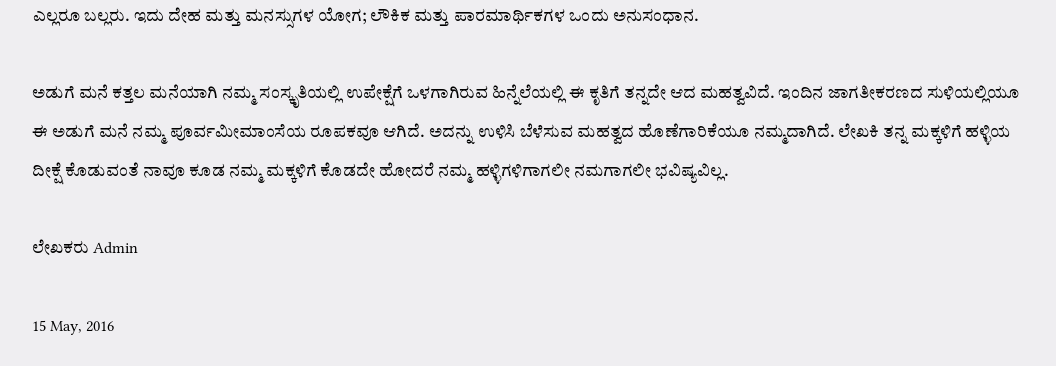ಎಲ್ಲರೂ ಬಲ್ಲರು. ಇದು ದೇಹ ಮತ್ತು ಮನಸ್ಸುಗಳ ಯೋಗ; ಲೌಕಿಕ ಮತ್ತು ಪಾರಮಾರ್ಥಿಕಗಳ ಒಂದು ಅನುಸಂಧಾನ.

ಅಡುಗೆ ಮನೆ ಕತ್ತಲ ಮನೆಯಾಗಿ ನಮ್ಮ ಸಂಸ್ಕೃತಿಯಲ್ಲಿ ಉಪೇಕ್ಷೆಗೆ ಒಳಗಾಗಿರುವ ಹಿನ್ನೆಲೆಯಲ್ಲಿ ಈ ಕೃತಿಗೆ ತನ್ನದೇ ಆದ ಮಹತ್ವವಿದೆ. ಇಂದಿನ ಜಾಗತೀಕರಣದ ಸುಳಿಯಲ್ಲಿಯೂ ಈ ಅಡುಗೆ ಮನೆ ನಮ್ಮ ಪೂರ್ವಮೀಮಾಂಸೆಯ ರೂಪಕವೂ ಆಗಿದೆ. ಅದನ್ನು ಉಳಿಸಿ ಬೆಳೆಸುವ ಮಹತ್ವದ ಹೊಣೆಗಾರಿಕೆಯೂ ನಮ್ಮದಾಗಿದೆ. ಲೇಖಕಿ ತನ್ನ ಮಕ್ಕಳಿಗೆ ಹಳ್ಳಿಯ ದೀಕ್ಷೆ ಕೊಡುವಂತೆ ನಾವೂ ಕೂಡ ನಮ್ಮ ಮಕ್ಕಳಿಗೆ ಕೊಡದೇ ಹೋದರೆ ನಮ್ಮ ಹಳ್ಳಿಗಳಿಗಾಗಲೀ ನಮಗಾಗಲೀ ಭವಿಷ್ಯವಿಲ್ಲ.

ಲೇಖಕರು Admin

15 May, 2016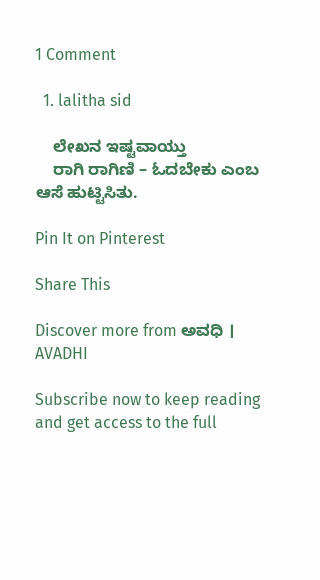1 Comment

  1. lalitha sid

    ಲೇಖನ ಇಷ್ಟವಾಯ್ತು
    ರಾಗಿ ರಾಗಿಣಿ – ಓದಬೇಕು ಎಂಬ ಆಸೆ ಹುಟ್ಟಿಸಿತು.

Pin It on Pinterest

Share This

Discover more from ಅವಧಿ । AVADHI

Subscribe now to keep reading and get access to the full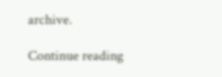archive.

Continue reading